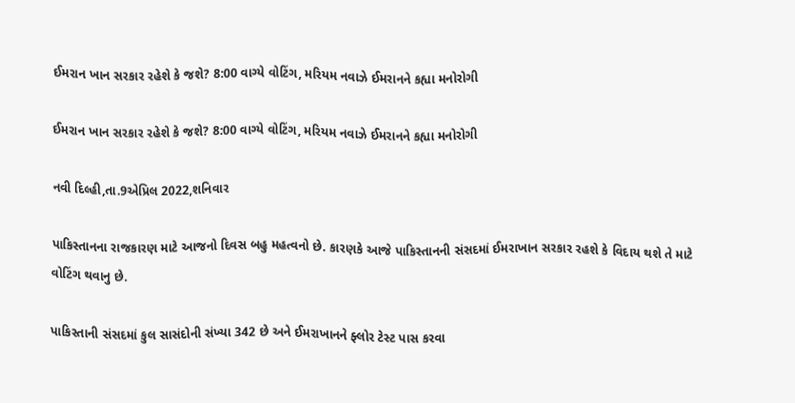ઈમરાન ખાન સરકાર રહેશે કે જશે? 8:00 વાગ્યે વોટિંગ, મરિયમ નવાઝે ઈમરાનને કહ્યા મનોરોગી

ઈમરાન ખાન સરકાર રહેશે કે જશે? 8:00 વાગ્યે વોટિંગ, મરિયમ નવાઝે ઈમરાનને કહ્યા મનોરોગી

નવી દિલ્હી,તા.9એપ્રિલ 2022,શનિવાર

પાકિસ્તાનના રાજકારણ માટે આજનો દિવસ બહુ મહત્વનો છે. કારણકે આજે પાકિસ્તાનની સંસદમાં ઈમરાખાન સરકાર રહશે કે વિદાય થશે તે માટે વોટિંગ થવાનુ છે.

પાકિસ્તાની સંસદમાં કુલ સાસંદોની સંખ્યા 342 છે અને ઈમરાખાનને ફ્લોર ટેસ્ટ પાસ કરવા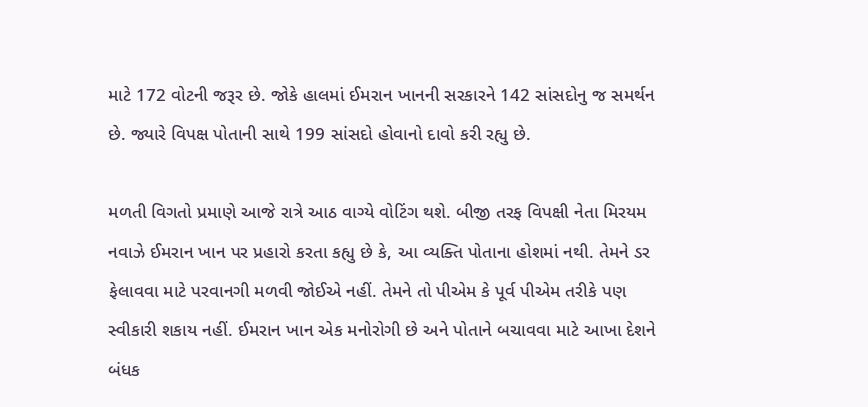માટે 172 વોટની જરૂર છે. જોકે હાલમાં ઈમરાન ખાનની સરકારને 142 સાંસદોનુ જ સમર્થન છે. જ્યારે વિપક્ષ પોતાની સાથે 199 સાંસદો હોવાનો દાવો કરી રહ્યુ છે.

મળતી વિગતો પ્રમાણે આજે રાત્રે આઠ વાગ્યે વોટિંગ થશે. બીજી તરફ વિપક્ષી નેતા મિરયમ નવાઝે ઈમરાન ખાન પર પ્રહારો કરતા કહ્યુ છે કે, આ વ્યક્તિ પોતાના હોશમાં નથી. તેમને ડર ફેલાવવા માટે પરવાનગી મળવી જોઈએ નહીં. તેમને તો પીએમ કે પૂર્વ પીએમ તરીકે પણ સ્વીકારી શકાય નહીં. ઈમરાન ખાન એક મનોરોગી છે અને પોતાને બચાવવા માટે આખા દેશને બંધક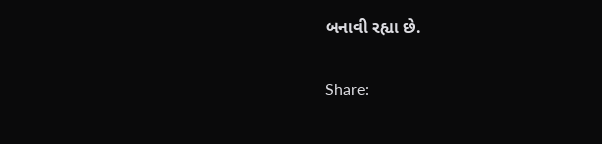બનાવી રહ્યા છે.

Share: